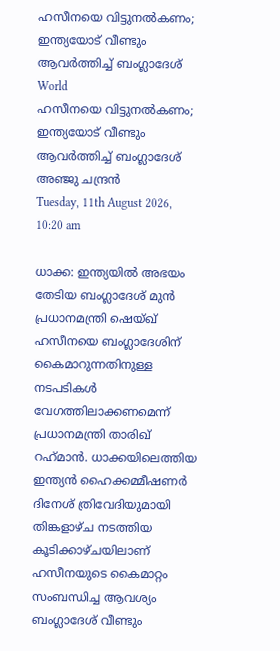ഹസീനയെ വിട്ടുനല്‍കണം; ഇന്ത്യയോട് വീണ്ടും ആവര്‍ത്തിച്ച് ബംഗ്ലാദേശ്
World
ഹസീനയെ വിട്ടുനല്‍കണം; ഇന്ത്യയോട് വീണ്ടും ആവര്‍ത്തിച്ച് ബംഗ്ലാദേശ്
അഞ്ജു ചന്ദ്രന്‍
Tuesday, 11th August 2026, 10:20 am

ധാക്ക: ഇന്ത്യയില്‍ അഭയം തേടിയ ബംഗ്ലാദേശ് മുന്‍ പ്രധാനമന്ത്രി ഷെയ്ഖ് ഹസീനയെ ബംഗ്ലാദേശിന് കൈമാറുന്നതിനുള്ള നടപടികള്‍ വേഗത്തിലാക്കണമെന്ന് പ്രധാനമന്ത്രി താരിഖ് റഹ്‌മാന്‍. ധാക്കയിലെത്തിയ ഇന്ത്യന്‍ ഹൈക്കമ്മീഷണര്‍ ദിനേശ് ത്രിവേദിയുമായി തിങ്കളാഴ്ച നടത്തിയ കൂടിക്കാഴ്ചയിലാണ് ഹസീനയുടെ കൈമാറ്റം സംബന്ധിച്ച ആവശ്യം ബംഗ്ലാദേശ് വീണ്ടും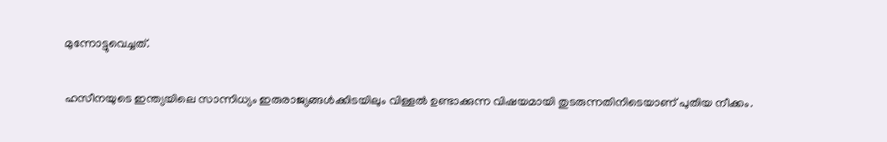മുന്നോട്ടുവെച്ചത്.

ഹസീനയുടെ ഇന്ത്യയിലെ സാന്നിധ്യം ഇരുരാജ്യങ്ങള്‍ക്കിടയിലും വിള്ളല്‍ ഉണ്ടാക്കുന്ന വിഷയമായി തുടരുന്നതിനിടെയാണ് പുതിയ നീക്കം.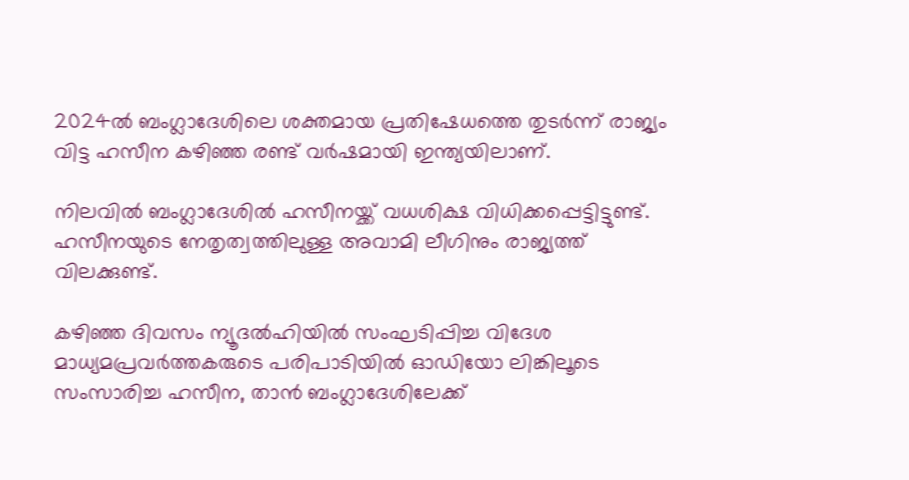2024ല്‍ ബംഗ്ലാദേശിലെ ശക്തമായ പ്രതിഷേധത്തെ തുടര്‍ന്ന് രാജ്യം വിട്ട ഹസീന കഴിഞ്ഞ രണ്ട് വര്‍ഷമായി ഇന്ത്യയിലാണ്.

നിലവില്‍ ബംഗ്ലാദേശില്‍ ഹസീനയ്ക്ക് വധശിക്ഷ വിധിക്കപ്പെട്ടിട്ടുണ്ട്. ഹസീനയുടെ നേതൃത്വത്തിലുള്ള അവാമി ലീഗിനും രാജ്യത്ത് വിലക്കുണ്ട്.

കഴിഞ്ഞ ദിവസം ന്യൂദല്‍ഹിയില്‍ സംഘടിപ്പിച്ച വിദേശ മാധ്യമപ്രവര്‍ത്തകരുടെ പരിപാടിയില്‍ ഓഡിയോ ലിങ്കിലൂടെ സംസാരിച്ച ഹസീന, താന്‍ ബംഗ്ലാദേശിലേക്ക്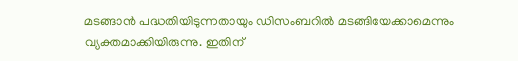മടങ്ങാന്‍ പദ്ധതിയിടുന്നതായും ഡിസംബറില്‍ മടങ്ങിയേക്കാമെന്നും വ്യക്തമാക്കിയിരുന്നു. ഇതിന്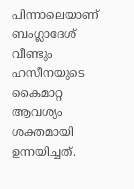പിന്നാലെയാണ് ബംഗ്ലാദേശ് വീണ്ടും ഹസീനയുടെ കൈമാറ്റ ആവശ്യം ശക്തമായി ഉന്നയിച്ചത്.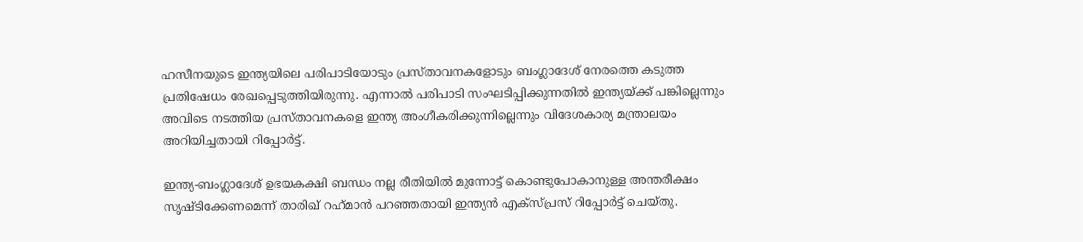ഹസീനയുടെ ഇന്ത്യയിലെ പരിപാടിയോടും പ്രസ്താവനകളോടും ബംഗ്ലാദേശ് നേരത്തെ കടുത്ത പ്രതിഷേധം രേഖപ്പെടുത്തിയിരുന്നു. എന്നാല്‍ പരിപാടി സംഘടിപ്പിക്കുന്നതില്‍ ഇന്ത്യയ്ക്ക് പങ്കില്ലെന്നും അവിടെ നടത്തിയ പ്രസ്താവനകളെ ഇന്ത്യ അംഗീകരിക്കുന്നില്ലെന്നും വിദേശകാര്യ മന്ത്രാലയം അറിയിച്ചതായി റിപ്പോര്‍ട്ട്.

ഇന്ത്യ-ബംഗ്ലാദേശ് ഉഭയകക്ഷി ബന്ധം നല്ല രീതിയില്‍ മുന്നോട്ട് കൊണ്ടുപോകാനുള്ള അന്തരീക്ഷം സൃഷ്ടിക്കേണമെന്ന് താരിഖ് റഹ്‌മാന്‍ പറഞ്ഞതായി ഇന്ത്യന്‍ എക്‌സ്പ്രസ് റിപ്പോര്‍ട്ട് ചെയ്തു.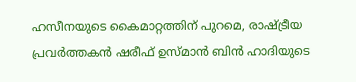ഹസീനയുടെ കൈമാറ്റത്തിന് പുറമെ, രാഷ്ട്രീയ പ്രവര്‍ത്തകന്‍ ഷരീഫ് ഉസ്മാന്‍ ബിന്‍ ഹാദിയുടെ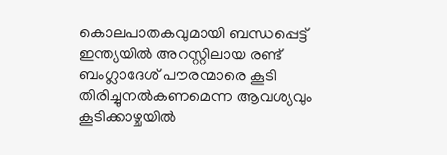കൊലപാതകവുമായി ബന്ധപ്പെട്ട് ഇന്ത്യയില്‍ അറസ്റ്റിലായ രണ്ട് ബംഗ്ലാദേശ് പൗരന്മാരെ കൂടി തിരിച്ചുനല്‍കണമെന്ന ആവശ്യവും കൂടിക്കാഴ്ചയില്‍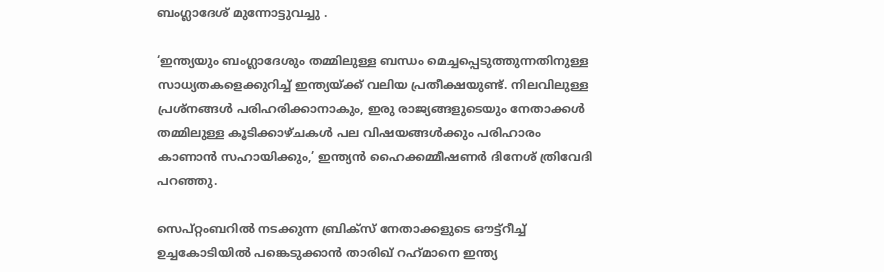ബംഗ്ലാദേശ് മുന്നോട്ടുവച്ചു .

‘ഇന്ത്യയും ബംഗ്ലാദേശും തമ്മിലുള്ള ബന്ധം മെച്ചപ്പെടുത്തുന്നതിനുള്ള സാധ്യതകളെക്കുറിച്ച് ഇന്ത്യയ്ക്ക് വലിയ പ്രതീക്ഷയുണ്ട്. നിലവിലുള്ള പ്രശ്‌നങ്ങള്‍ പരിഹരിക്കാനാകും, ഇരു രാജ്യങ്ങളുടെയും നേതാക്കള്‍ തമ്മിലുള്ള കൂടിക്കാഴ്ചകള്‍ പല വിഷയങ്ങള്‍ക്കും പരിഹാരം കാണാന്‍ സഹായിക്കും,’ ഇന്ത്യന്‍ ഹൈക്കമ്മീഷണര്‍ ദിനേശ് ത്രിവേദി പറഞ്ഞു.

സെപ്റ്റംബറില്‍ നടക്കുന്ന ബ്രിക്‌സ് നേതാക്കളുടെ ഔട്ട്‌റീച്ച് ഉച്ചകോടിയില്‍ പങ്കെടുക്കാന്‍ താരിഖ് റഹ്‌മാനെ ഇന്ത്യ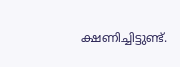ക്ഷണിച്ചിട്ടുണ്ട്.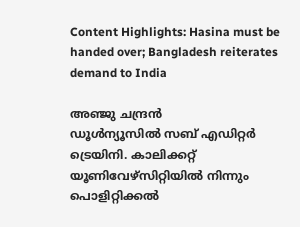Content Highlights: Hasina must be handed over; Bangladesh reiterates demand to India

അഞ്ജു ചന്ദ്രന്‍
ഡൂള്‍ന്യൂസില്‍ സബ് എഡിറ്റര്‍ ട്രെയിനി. കാലിക്കറ്റ് യൂണിവേഴ്‌സിറ്റിയില്‍ നിന്നും പൊളിറ്റിക്കല്‍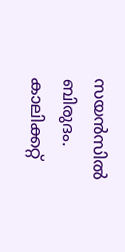സയന്‍സില്‍ ബിരുദം. കാലിക്കറ്റ്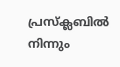പ്രസ്‌ക്ലബില്‍ നിന്നും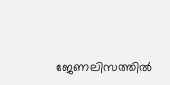ജേണലിസത്തില്‍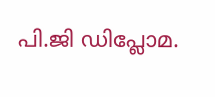പി.ജി ഡിപ്ലോമ.